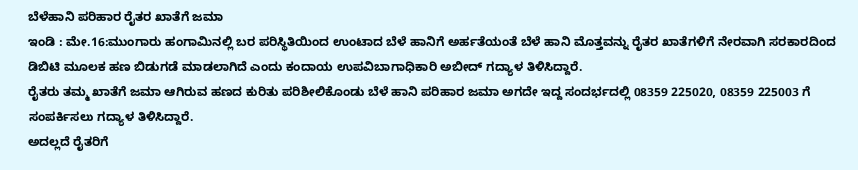ಬೆಳೆಹಾನಿ ಪರಿಹಾರ ರೈತರ ಖಾತೆಗೆ ಜಮಾ
ಇಂಡಿ : ಮೇ.16:ಮುಂಗಾರು ಹಂಗಾಮಿನಲ್ಲಿ ಬರ ಪರಿಸ್ಥಿತಿಯಿಂದ ಉಂಟಾದ ಬೆಳೆ ಹಾನಿಗೆ ಅರ್ಹತೆಯಂತೆ ಬೆಳೆ ಹಾನಿ ಮೊತ್ತವನ್ನು ರೈತರ ಖಾತೆಗಳಿಗೆ ನೇರವಾಗಿ ಸರಕಾರದಿಂದ ಡಿಬಿಟಿ ಮೂಲಕ ಹಣ ಬಿಡುಗಡೆ ಮಾಡಲಾಗಿದೆ ಎಂದು ಕಂದಾಯ ಉಪವಿಬಾಗಾಧಿಕಾರಿ ಅಬೀದ್ ಗದ್ಯಾಳ ತಿಳಿಸಿದ್ದಾರೆ.
ರೈತರು ತಮ್ಮ ಖಾತೆಗೆ ಜಮಾ ಆಗಿರುವ ಹಣದ ಕುರಿತು ಪರಿಶೀಲಿಕೊಂಡು ಬೆಳೆ ಹಾನಿ ಪರಿಹಾರ ಜಮಾ ಅಗದೇ ಇದ್ದ ಸಂದರ್ಭದಲ್ಲಿ 08359 225020, 08359 225003 ಗೆ ಸಂಪರ್ಕಿಸಲು ಗದ್ಯಾಳ ತಿಳಿಸಿದ್ದಾರೆ.
ಅದಲ್ಲದೆ ರೈತರಿಗೆ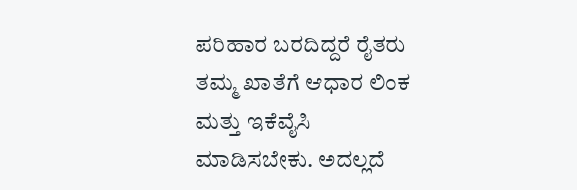ಪರಿಹಾರ ಬರದಿದ್ದರೆ ರೈತರು ತಮ್ಮ ಖಾತೆಗೆ ಆಧಾರ ಲಿಂಕ ಮತ್ತು ಇಕೆವೈಸಿ ಮಾಡಿಸಬೇಕು. ಅದಲ್ಲದೆ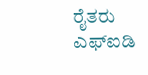ರೈತರು ಎಫ್‍ಐಡಿ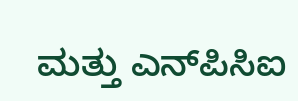ಮತ್ತು ಎನ್‍ಪಿಸಿಐ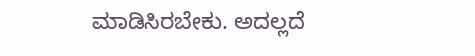ಮಾಡಿಸಿರಬೇಕು. ಅದಲ್ಲದೆ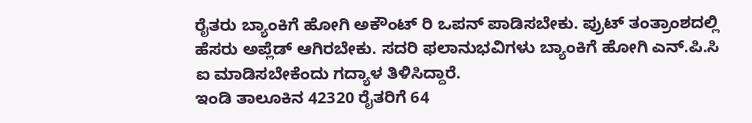ರೈತರು ಬ್ಯಾಂಕಿಗೆ ಹೋಗಿ ಅಕೌಂಟ್ ರಿ ಒಪನ್ ಪಾಡಿಸಬೇಕು. ಪ್ರುಟ್ ತಂತ್ರಾಂಶದಲ್ಲಿ ಹೆಸರು ಅಪ್ಲೆಡ್ ಆಗಿರಬೇಕು. ಸದರಿ ಫಲಾನುಭವಿಗಳು ಬ್ಯಾಂಕಿಗೆ ಹೋಗಿ ಎನ್.ಪಿ.ಸಿ ಐ ಮಾಡಿಸಬೇಕೆಂದು ಗದ್ಯಾಳ ತಿಳಿಸಿದ್ದಾರೆ.
ಇಂಡಿ ತಾಲೂಕಿನ 42320 ರೈತರಿಗೆ 64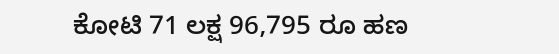ಕೋಟಿ 71 ಲಕ್ಷ 96,795 ರೂ ಹಣ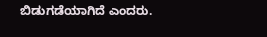ಬಿಡುಗಡೆಯಾಗಿದೆ ಎಂದರು.